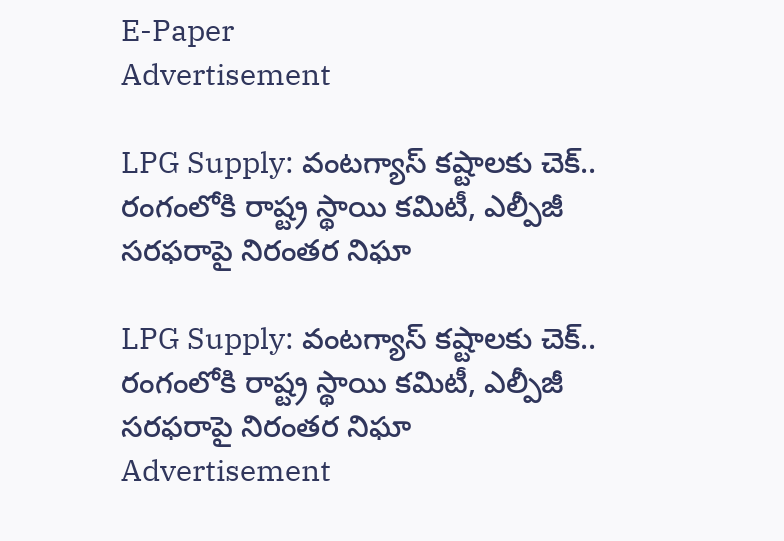E-Paper
Advertisement

LPG Supply: వంటగ్యాస్ కష్టాలకు చెక్.. రంగంలోకి రాష్ట్ర స్థాయి కమిటీ, ఎల్పీజీ సరఫరాపై నిరంతర నిఘా

LPG Supply: వంటగ్యాస్ కష్టాలకు చెక్.. రంగంలోకి రాష్ట్ర స్థాయి కమిటీ, ఎల్పీజీ సరఫరాపై నిరంతర నిఘా
Advertisement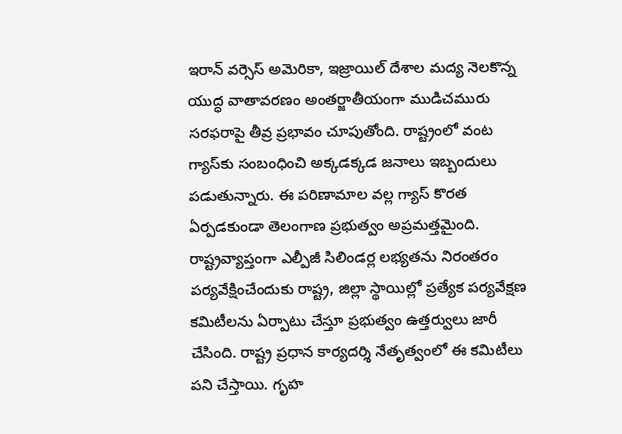ఇరాన్ వర్సెస్ అమెరికా, ఇజ్రాయిల్ దేశాల మద్య నెలకొన్న యుద్ధ వాతావరణం అంతర్జాతీయంగా ముడిచమురు సరఫరాపై తీవ్ర ప్రభావం చూపుతోంది. రాష్ట్రంలో వంట గ్యాస్‌కు సంబంధించి అక్కడక్కడ జనాలు ఇబ్బందులు పడుతున్నారు. ఈ పరిణామాల వల్ల గ్యాస్ కొరత ఏర్పడకుండా తెలంగాణ ప్రభుత్వం అప్రమత్తమైంది. రాష్ట్రవ్యాప్తంగా ఎల్పీజీ సిలిండర్ల లభ్యతను నిరంతరం పర్యవేక్షించేందుకు రాష్ట్ర, జిల్లా స్థాయిల్లో ప్రత్యేక పర్యవేక్షణ కమిటీలను ఏర్పాటు చేస్తూ ప్రభుత్వం ఉత్తర్వులు జారీ చేసింది. రాష్ట్ర ప్రధాన కార్యదర్శి నేతృత్వంలో ఈ కమిటీలు పని చేస్తాయి. గృహ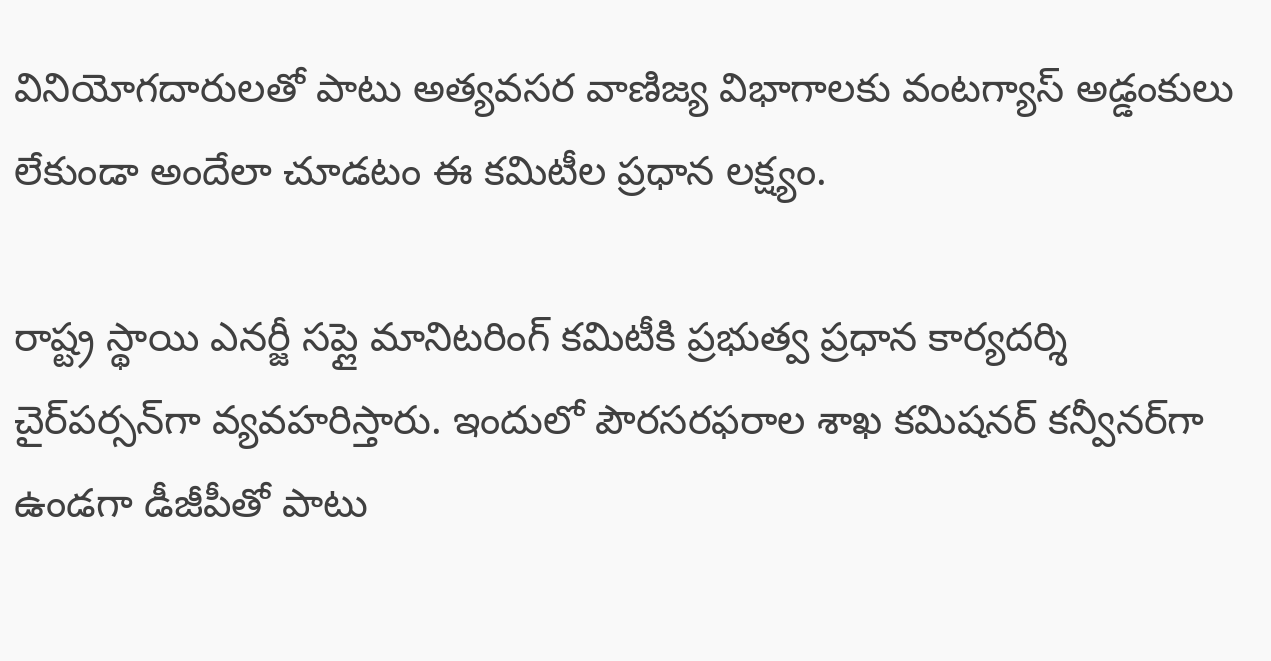వినియోగదారులతో పాటు అత్యవసర వాణిజ్య విభాగాలకు వంటగ్యాస్ అడ్డంకులు లేకుండా అందేలా చూడటం ఈ కమిటీల ప్రధాన లక్ష్యం.

రాష్ట్ర స్థాయి ఎనర్జీ సప్లై మానిటరింగ్ కమిటీకి ప్రభుత్వ ప్రధాన కార్యదర్శి చైర్‌పర్సన్‌గా వ్యవహరిస్తారు. ఇందులో పౌరసరఫరాల శాఖ కమిషనర్ కన్వీనర్‌గా ఉండగా డీజీపీతో పాటు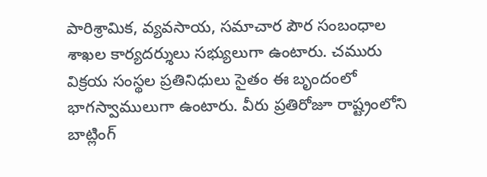పారిశ్రామిక, వ్యవసాయ, సమాచార పౌర సంబంధాల శాఖల కార్యదర్శులు సభ్యులుగా ఉంటారు. చమురు విక్రయ సంస్థల ప్రతినిధులు సైతం ఈ బృందంలో భాగస్వాములుగా ఉంటారు. వీరు ప్రతిరోజూ రాష్ట్రంలోని బాట్లింగ్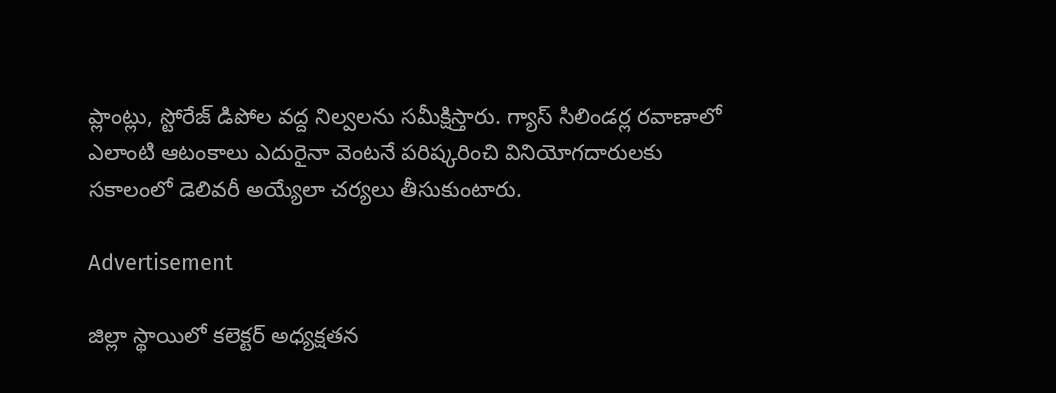ప్లాంట్లు, స్టోరేజ్ డిపోల వద్ద నిల్వలను సమీక్షిస్తారు. గ్యాస్ సిలిండర్ల రవాణాలో ఎలాంటి ఆటంకాలు ఎదురైనా వెంటనే పరిష్కరించి వినియోగదారులకు సకాలంలో డెలివరీ అయ్యేలా చర్యలు తీసుకుంటారు.

Advertisement

జిల్లా స్థాయిలో కలెక్టర్ అధ్యక్షతన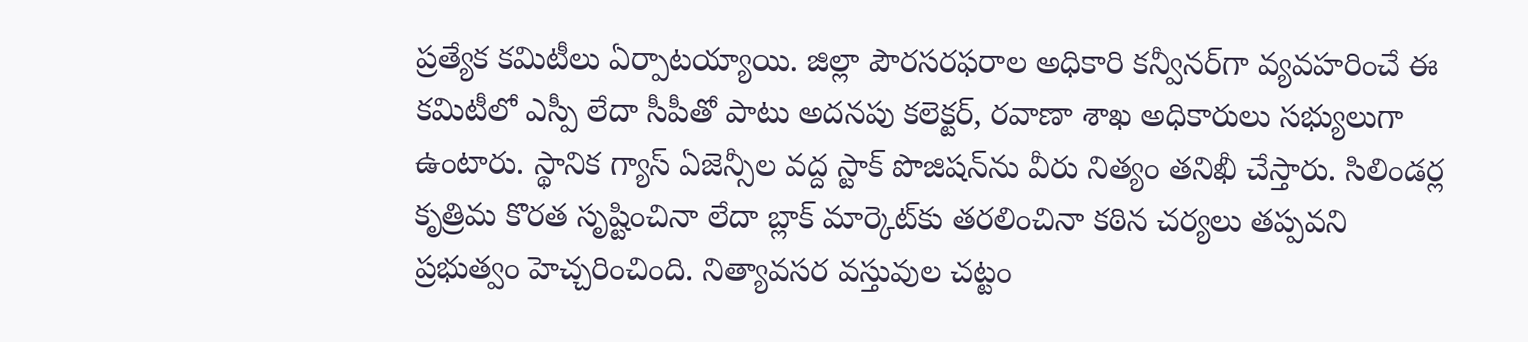ప్రత్యేక కమిటీలు ఏర్పాటయ్యాయి. జిల్లా పౌరసరఫరాల అధికారి కన్వీనర్‌గా వ్యవహరించే ఈ కమిటీలో ఎస్పీ లేదా సీపీతో పాటు అదనపు కలెక్టర్, రవాణా శాఖ అధికారులు సభ్యులుగా ఉంటారు. స్థానిక గ్యాస్ ఏజెన్సీల వద్ద స్టాక్ పొజిషన్‌ను వీరు నిత్యం తనిఖీ చేస్తారు. సిలిండర్ల కృత్రిమ కొరత సృష్టించినా లేదా బ్లాక్ మార్కెట్‌కు తరలించినా కఠిన చర్యలు తప్పవని ప్రభుత్వం హెచ్చరించింది. నిత్యావసర వస్తువుల చట్టం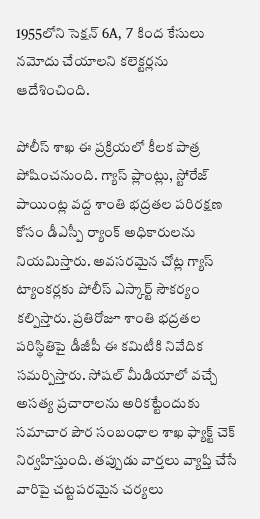1955లోని సెక్షన్ 6A, 7 కింద కేసులు నమోదు చేయాలని కలెక్టర్లను ఆదేశించింది.

పోలీస్ శాఖ ఈ ప్రక్రియలో కీలక పాత్ర పోషించనుంది. గ్యాస్ ప్లాంట్లు, స్టోరేజ్ పాయింట్ల వద్ద శాంతి భద్రతల పరిరక్షణ కోసం డీఎస్పీ ర్యాంక్ అధికారులను నియమిస్తారు. అవసరమైన చోట్ల గ్యాస్ ట్యాంకర్లకు పోలీస్ ఎస్కార్ట్ సౌకర్యం కల్పిస్తారు. ప్రతిరోజూ శాంతి భద్రతల పరిస్థితిపై డీజీపీ ఈ కమిటీకి నివేదిక సమర్పిస్తారు. సోషల్ మీడియాలో వచ్చే అసత్య ప్రచారాలను అరికట్టేందుకు సమాచార పౌర సంబంధాల శాఖ ఫ్యాక్ట్ చెక్ నిర్వహిస్తుంది. తప్పుడు వార్తలు వ్యాప్తి చేసే వారిపై చట్టపరమైన చర్యలు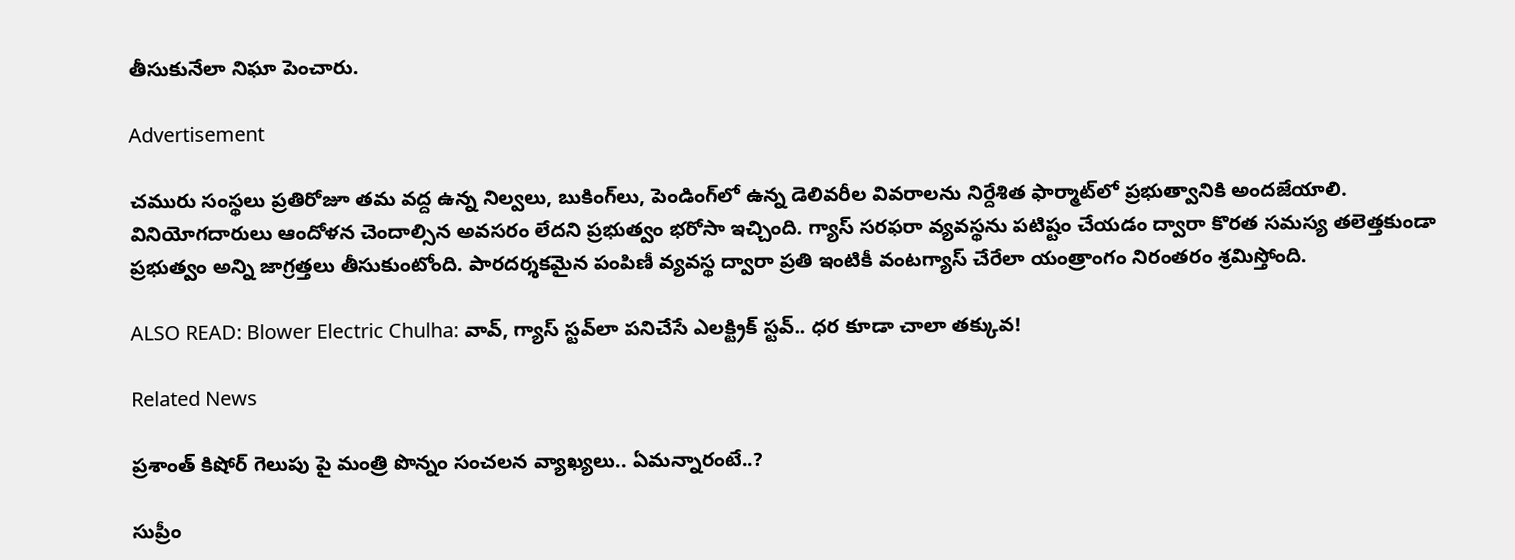తీసుకునేలా నిఘా పెంచారు.

Advertisement

చమురు సంస్థలు ప్రతిరోజూ తమ వద్ద ఉన్న నిల్వలు, బుకింగ్‌లు, పెండింగ్‌లో ఉన్న డెలివరీల వివరాలను నిర్దేశిత ఫార్మాట్‌లో ప్రభుత్వానికి అందజేయాలి. వినియోగదారులు ఆందోళన చెందాల్సిన అవసరం లేదని ప్రభుత్వం భరోసా ఇచ్చింది. గ్యాస్ సరఫరా వ్యవస్థను పటిష్టం చేయడం ద్వారా కొరత సమస్య తలెత్తకుండా ప్రభుత్వం అన్ని జాగ్రత్తలు తీసుకుంటోంది. పారదర్శకమైన పంపిణీ వ్యవస్థ ద్వారా ప్రతి ఇంటికీ వంటగ్యాస్ చేరేలా యంత్రాంగం నిరంతరం శ్రమిస్తోంది.

ALSO READ: Blower Electric Chulha: వావ్, గ్యాస్ స్టవ్‌లా పనిచేసే ఎలక్ట్రిక్ స్టవ్.. ధర కూడా చాలా తక్కువ!

Related News

ప్రశాంత్ కిషోర్ గెలుపు పై మంత్రి పొన్నం సంచలన వ్యాఖ్యలు.. ఏమన్నారంటే..?

సుప్రీం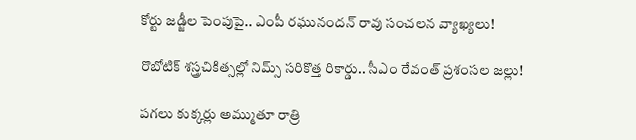కోర్టు జడ్జీల పెంపుపై.. ఎంపీ రఘునందన్ రావు సంచలన వ్యాఖ్యలు!

రొబోటిక్ శస్త్రచికిత్సల్లో నిమ్స్ సరికొత్త రికార్డు.. సీఎం రేవంత్ ప్రశంసల జల్లు!

పగలు కుక్కర్లు అమ్ముతూ రాత్రి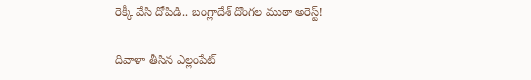రెక్కీ వేసి దోపిడి.. బంగ్లాదేశ్ దొంగల ముఠా అరెస్ట్!

దివాళా తీసిన ఎల్లంపేట్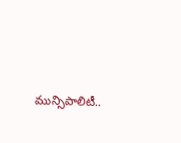మున్సిపాలిటీ..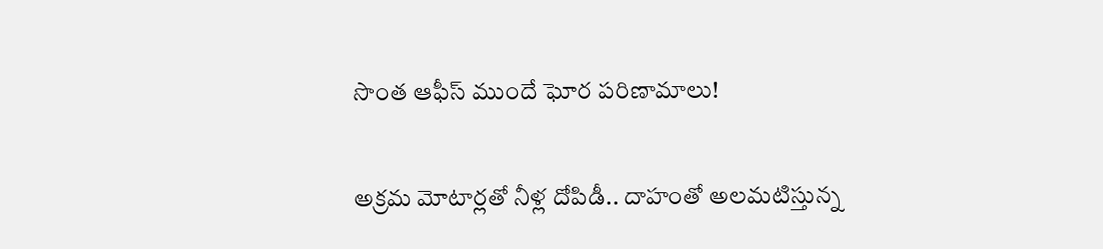సొంత ఆఫీస్ ముందే ఘోర పరిణామాలు!

అక్రమ మోటార్లతో నీళ్ల దోపిడీ.. దాహంతో అలమటిస్తున్న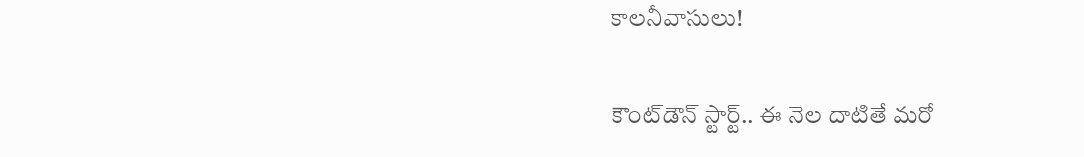కాలనీవాసులు!

కౌంట్‌డౌన్ స్టార్ట్.. ఈ నెల దాటితే మరో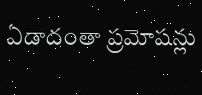ఏడాదంతా ప్రమోషన్లు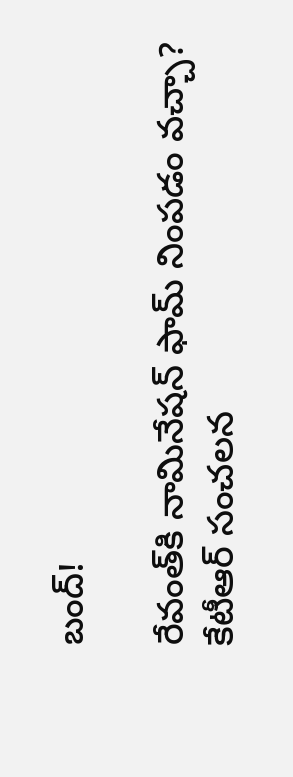బంద్!

రేవంత్‌కి నామినేషన్ ఫామ్ నింపడం వచ్చా? కేటీఆర్ సంచలన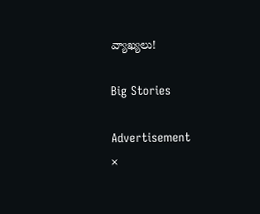వ్యాఖ్యలు!

Big Stories

Advertisement
×